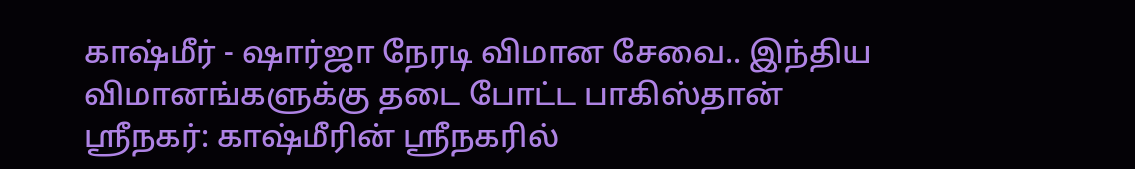காஷ்மீர் - ஷார்ஜா நேரடி விமான சேவை.. இந்திய விமானங்களுக்கு தடை போட்ட பாகிஸ்தான்
ஸ்ரீநகர்: காஷ்மீரின் ஸ்ரீநகரில்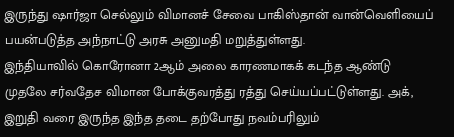இருந்து ஷார்ஜா செல்லும் விமானச் சேவை பாகிஸ்தான் வான்வெளியைப் பயன்படுத்த அந்நாட்டு அரசு அனுமதி மறுத்துள்ளது.
இந்தியாவில் கொரோனா 2ஆம் அலை காரணமாகக் கடந்த ஆண்டு முதலே சர்வதேச விமான போக்குவரத்து ரத்து செய்யப்பட்டுள்ளது. அக், இறுதி வரை இருந்த இந்த தடை தற்போது நவம்பரிலும்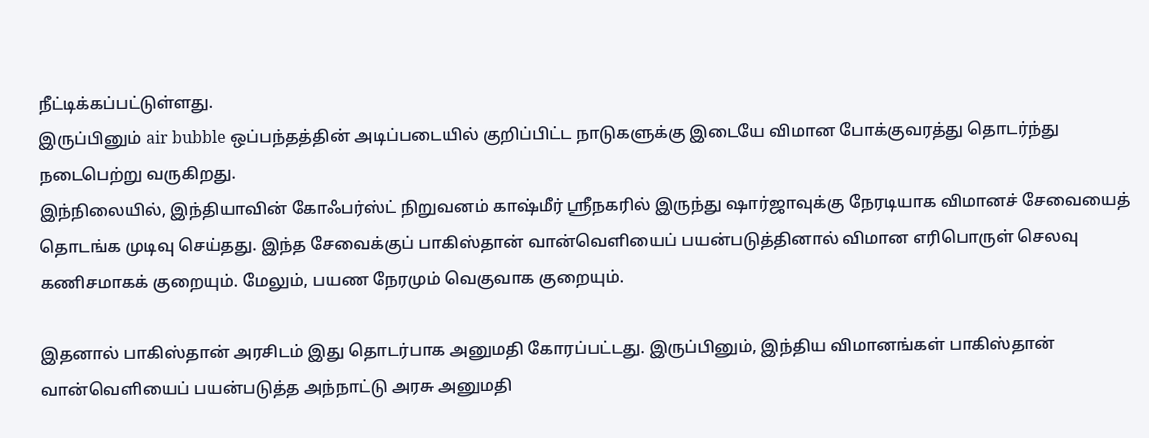நீட்டிக்கப்பட்டுள்ளது.
இருப்பினும் air bubble ஒப்பந்தத்தின் அடிப்படையில் குறிப்பிட்ட நாடுகளுக்கு இடையே விமான போக்குவரத்து தொடர்ந்து நடைபெற்று வருகிறது.
இந்நிலையில், இந்தியாவின் கோஃபர்ஸ்ட் நிறுவனம் காஷ்மீர் ஸ்ரீநகரில் இருந்து ஷார்ஜாவுக்கு நேரடியாக விமானச் சேவையைத் தொடங்க முடிவு செய்தது. இந்த சேவைக்குப் பாகிஸ்தான் வான்வெளியைப் பயன்படுத்தினால் விமான எரிபொருள் செலவு கணிசமாகக் குறையும். மேலும், பயண நேரமும் வெகுவாக குறையும்.

இதனால் பாகிஸ்தான் அரசிடம் இது தொடர்பாக அனுமதி கோரப்பட்டது. இருப்பினும், இந்திய விமானங்கள் பாகிஸ்தான் வான்வெளியைப் பயன்படுத்த அந்நாட்டு அரசு அனுமதி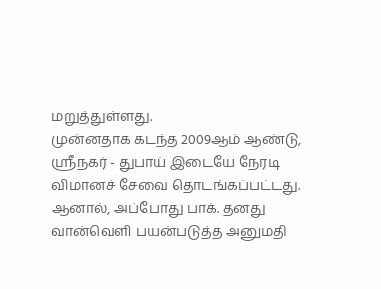மறுத்துள்ளது.
முன்னதாக கடந்த 2009ஆம் ஆண்டு, ஸ்ரீநகர் - துபாய் இடையே நேரடி விமானச் சேவை தொடங்கப்பட்டது. ஆனால், அப்போது பாக். தனது வான்வெளி பயன்படுத்த அனுமதி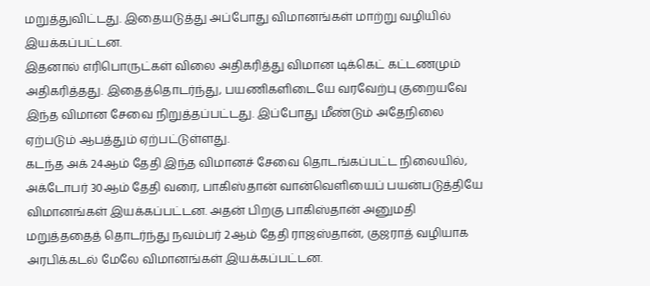மறுத்துவிட்டது. இதையடுத்து அப்போது விமானங்கள் மாற்று வழியில் இயக்கப்பட்டன.
இதனால் எரிபொருட்கள் விலை அதிகரித்து விமான டிக்கெட் கட்டணமும் அதிகரித்தது. இதைத்தொடர்ந்து, பயணிகளிடையே வரவேற்பு குறையவே இந்த விமான சேவை நிறுத்தப்பட்டது. இப்போது மீண்டும் அதேநிலை ஏற்படும் ஆபத்தும் ஏற்பட்டுள்ளது.
கடந்த அக் 24ஆம் தேதி இந்த விமானச் சேவை தொடங்கப்பட்ட நிலையில், அக்டோபர் 30ஆம் தேதி வரை, பாகிஸ்தான் வான்வெளியைப் பயன்படுத்தியே விமானங்கள் இயக்கப்பட்டன. அதன் பிறகு பாகிஸ்தான் அனுமதி மறுத்ததைத் தொடர்ந்து நவம்பர் 2ஆம் தேதி ராஜஸ்தான், குஜராத் வழியாக அரபிக்கடல் மேலே விமானங்கள் இயக்கப்பட்டன.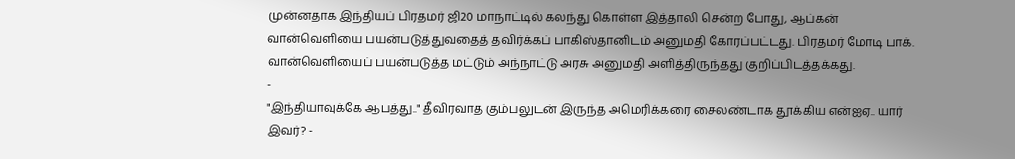முன்னதாக இந்தியப் பிரதமர் ஜி20 மாநாட்டில் கலந்து கொள்ள இத்தாலி சென்ற போது, ஆப்கன் வான்வெளியை பயன்படுத்துவதைத் தவிர்க்கப் பாகிஸ்தானிடம் அனுமதி கோரப்பட்டது. பிரதமர் மோடி பாக். வான்வெளியைப் பயன்படுத்த மட்டும் அந்நாட்டு அரசு அனுமதி அளித்திருந்தது குறிப்பிடத்தக்கது.
-
"இந்தியாவுக்கே ஆபத்து.." தீவிரவாத கும்பலுடன் இருந்த அமெரிக்கரை சைலண்டாக தூக்கிய என்ஐஏ.. யார் இவர்? -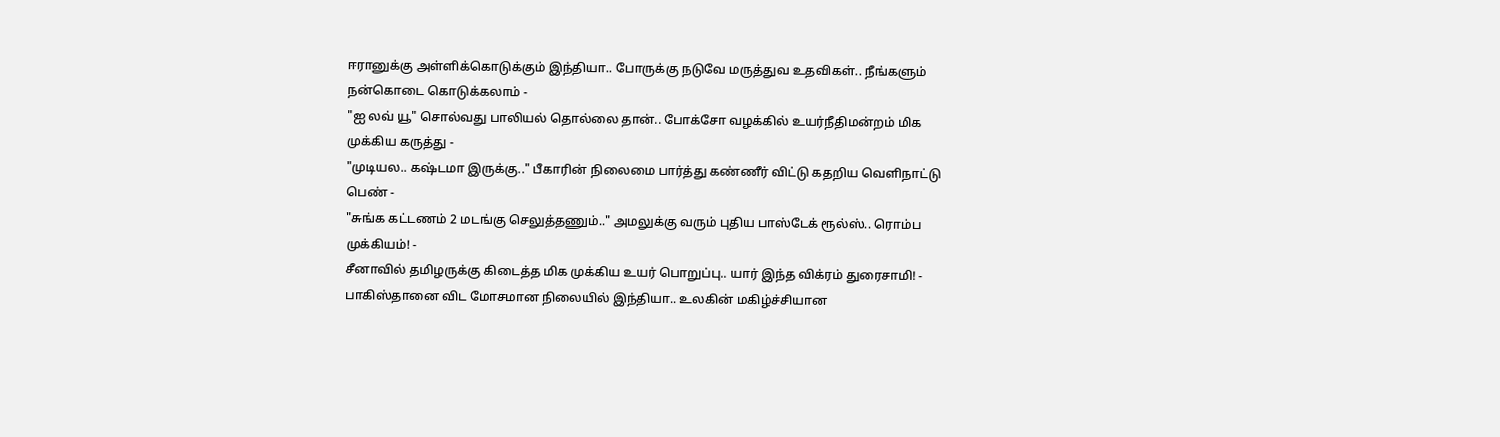ஈரானுக்கு அள்ளிக்கொடுக்கும் இந்தியா.. போருக்கு நடுவே மருத்துவ உதவிகள்.. நீங்களும் நன்கொடை கொடுக்கலாம் -
"ஐ லவ் யூ" சொல்வது பாலியல் தொல்லை தான்.. போக்சோ வழக்கில் உயர்நீதிமன்றம் மிக முக்கிய கருத்து -
"முடியல.. கஷ்டமா இருக்கு.." பீகாரின் நிலைமை பார்த்து கண்ணீர் விட்டு கதறிய வெளிநாட்டு பெண் -
"சுங்க கட்டணம் 2 மடங்கு செலுத்தணும்.." அமலுக்கு வரும் புதிய பாஸ்டேக் ரூல்ஸ்.. ரொம்ப முக்கியம்! -
சீனாவில் தமிழருக்கு கிடைத்த மிக முக்கிய உயர் பொறுப்பு.. யார் இந்த விக்ரம் துரைசாமி! -
பாகிஸ்தானை விட மோசமான நிலையில் இந்தியா.. உலகின் மகிழ்ச்சியான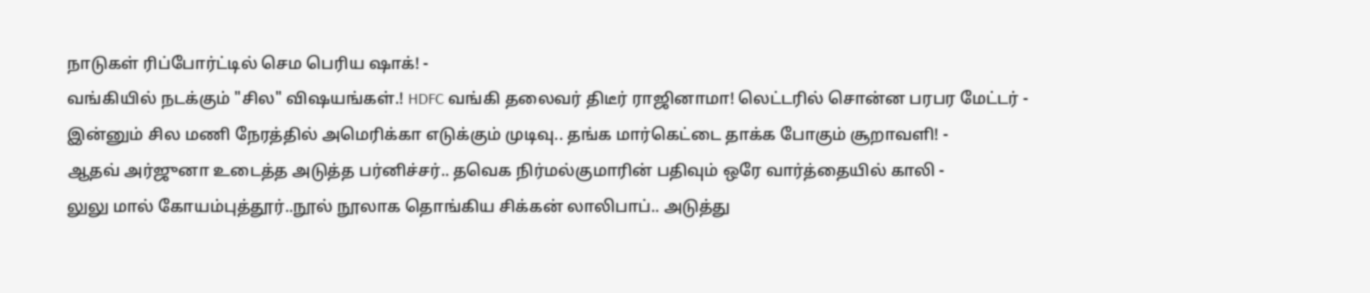நாடுகள் ரிப்போர்ட்டில் செம பெரிய ஷாக்! -
வங்கியில் நடக்கும் "சில" விஷயங்கள்.! HDFC வங்கி தலைவர் திடீர் ராஜினாமா! லெட்டரில் சொன்ன பரபர மேட்டர் -
இன்னும் சில மணி நேரத்தில் அமெரிக்கா எடுக்கும் முடிவு.. தங்க மார்கெட்டை தாக்க போகும் சூறாவளி! -
ஆதவ் அர்ஜுனா உடைத்த அடுத்த பர்னிச்சர்.. தவெக நிர்மல்குமாரின் பதிவும் ஒரே வார்த்தையில் காலி -
லுலு மால் கோயம்புத்தூர்..நூல் நூலாக தொங்கிய சிக்கன் லாலிபாப்.. அடுத்து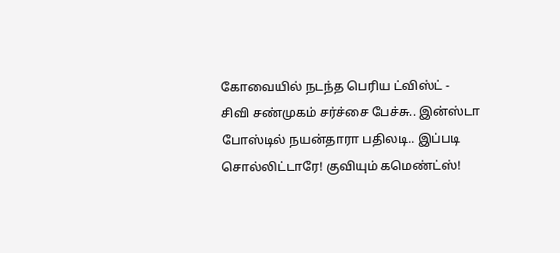கோவையில் நடந்த பெரிய ட்விஸ்ட் -
சிவி சண்முகம் சர்ச்சை பேச்சு.. இன்ஸ்டா போஸ்டில் நயன்தாரா பதிலடி.. இப்படி சொல்லிட்டாரே! குவியும் கமெண்ட்ஸ்!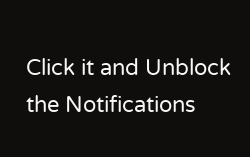Click it and Unblock the Notifications